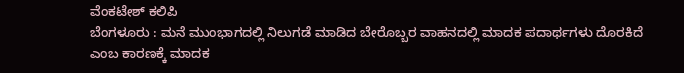ವೆಂಕಟೇಶ್ ಕಲಿಪಿ
ಬೆಂಗಳೂರು : ಮನೆ ಮುಂಭಾಗದಲ್ಲಿ ನಿಲುಗಡೆ ಮಾಡಿದ ಬೇರೊಬ್ಬರ ವಾಹನದಲ್ಲಿ ಮಾದಕ ಪದಾರ್ಥಗಳು ದೊರಕಿದೆ ಎಂಬ ಕಾರಣಕ್ಕೆ ಮಾದಕ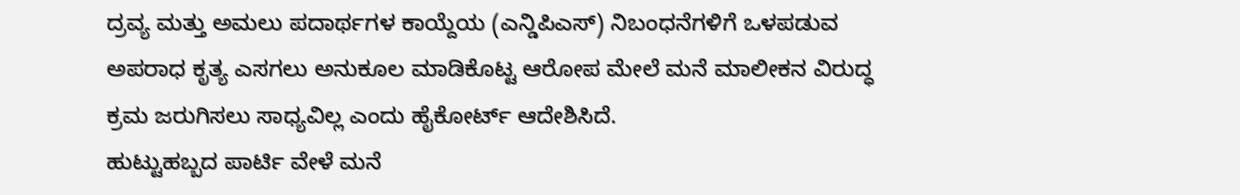ದ್ರವ್ಯ ಮತ್ತು ಅಮಲು ಪದಾರ್ಥಗಳ ಕಾಯ್ದೆಯ (ಎನ್ಡಿಪಿಎಸ್) ನಿಬಂಧನೆಗಳಿಗೆ ಒಳಪಡುವ ಅಪರಾಧ ಕೃತ್ಯ ಎಸಗಲು ಅನುಕೂಲ ಮಾಡಿಕೊಟ್ಟ ಆರೋಪ ಮೇಲೆ ಮನೆ ಮಾಲೀಕನ ವಿರುದ್ಧ ಕ್ರಮ ಜರುಗಿಸಲು ಸಾಧ್ಯವಿಲ್ಲ ಎಂದು ಹೈಕೋರ್ಟ್ ಆದೇಶಿಸಿದೆ.
ಹುಟ್ಟುಹಬ್ಬದ ಪಾರ್ಟಿ ವೇಳೆ ಮನೆ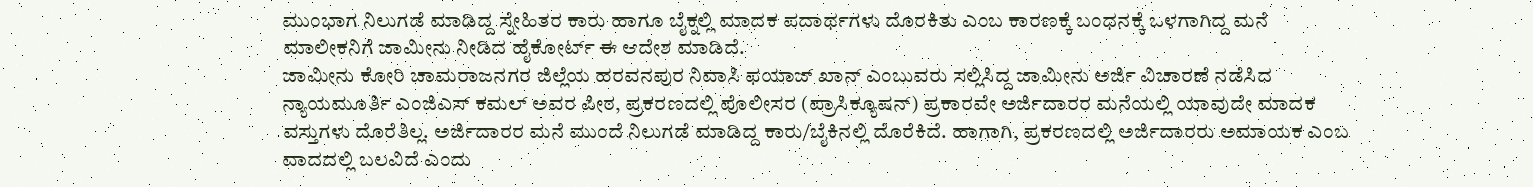ಮುಂಭಾಗ ನಿಲುಗಡೆ ಮಾಡಿದ್ದ ಸ್ನೇಹಿತರ ಕಾರು ಹಾಗೂ ಬೈಕ್ನಲ್ಲಿ ಮಾದಕ ಪದಾರ್ಥಗಳು ದೊರಕಿತು ಎಂಬ ಕಾರಣಕ್ಕೆ ಬಂಧನಕ್ಕೆ ಒಳಗಾಗಿದ್ದ ಮನೆ ಮಾಲೀಕನಿಗೆ ಜಾಮೀನು ನೀಡಿದ ಹೈಕೋರ್ಟ್ ಈ ಆದೇಶ ಮಾಡಿದೆ.
ಜಾಮೀನು ಕೋರಿ ಚಾಮರಾಜನಗರ ಜಿಲ್ಲೆಯ ಹರವನಪುರ ನಿವಾಸಿ ಫಯಾಜ್ ಖಾನ್ ಎಂಬುವರು ಸಲ್ಲಿಸಿದ್ದ ಜಾಮೀನು ಅರ್ಜಿ ವಿಚಾರಣೆ ನಡೆಸಿದ ನ್ಯಾಯಮೂರ್ತಿ ಎಂಜಿಎಸ್ ಕಮಲ್ ಅವರ ಪೀಠ, ಪ್ರಕರಣದಲ್ಲಿ ಪೊಲೀಸರ (ಪ್ರಾಸಿಕ್ಯೂಷನ್) ಪ್ರಕಾರವೇ ಅರ್ಜಿದಾರರ ಮನೆಯಲ್ಲಿ ಯಾವುದೇ ಮಾದಕ ವಸ್ತುಗಳು ದೊರೆತಿಲ್ಲ. ಅರ್ಜಿದಾರರ ಮನೆ ಮುಂದೆ ನಿಲುಗಡೆ ಮಾಡಿದ್ದ ಕಾರು/ಬೈಕಿನಲ್ಲಿ ದೊರೆಕಿದೆ. ಹಾಗಾಗಿ, ಪ್ರಕರಣದಲ್ಲಿ ಅರ್ಜಿದಾರರು ಅಮಾಯಕ ಎಂಬ ವಾದದಲ್ಲಿ ಬಲವಿದೆ ಎಂದು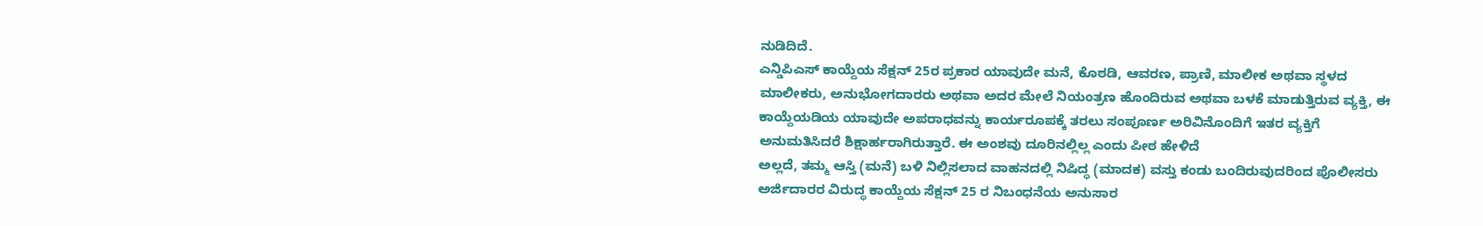ನುಡಿದಿದೆ.
ಎನ್ಡಿಪಿಎಸ್ ಕಾಯ್ದೆಯ ಸೆಕ್ಷನ್ 25ರ ಪ್ರಕಾರ ಯಾವುದೇ ಮನೆ, ಕೊಠಡಿ, ಆವರಣ, ಪ್ರಾಣಿ, ಮಾಲೀಕ ಅಥವಾ ಸ್ಥಳದ ಮಾಲೀಕರು, ಅನುಭೋಗದಾರರು ಅಥವಾ ಅದರ ಮೇಲೆ ನಿಯಂತ್ರಣ ಹೊಂದಿರುವ ಅಥವಾ ಬಳಕೆ ಮಾಡುತ್ತಿರುವ ವ್ಯಕ್ತಿ, ಈ ಕಾಯ್ದೆಯಡಿಯ ಯಾವುದೇ ಅಪರಾಧವನ್ನು ಕಾರ್ಯರೂಪಕ್ಕೆ ತರಲು ಸಂಪೂರ್ಣ ಅರಿವಿನೊಂದಿಗೆ ಇತರ ವ್ಯಕ್ತಿಗೆ ಅನುಮತಿಸಿದರೆ ಶಿಕ್ಷಾರ್ಹರಾಗಿರುತ್ತಾರೆ. ಈ ಅಂಶವು ದೂರಿನಲ್ಲಿಲ್ಲ ಎಂದು ಪೀಠ ಹೇಳಿದೆ
ಅಲ್ಲದೆ, ತಮ್ಮ ಆಸ್ತಿ (ಮನೆ) ಬಳಿ ನಿಲ್ಲಿಸಲಾದ ವಾಹನದಲ್ಲಿ ನಿಷಿದ್ಧ (ಮಾದಕ) ವಸ್ತು ಕಂಡು ಬಂದಿರುವುದರಿಂದ ಪೊಲೀಸರು ಅರ್ಜಿದಾರರ ವಿರುದ್ಧ ಕಾಯ್ದೆಯ ಸೆಕ್ಷನ್ 25 ರ ನಿಬಂಧನೆಯ ಅನುಸಾರ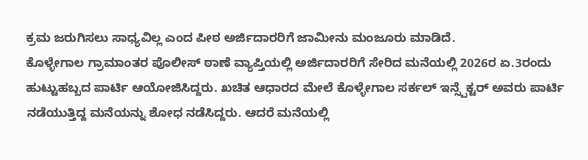ಕ್ರಮ ಜರುಗಿಸಲು ಸಾಧ್ಯವಿಲ್ಲ ಎಂದ ಪೀಠ ಅರ್ಜಿದಾರರಿಗೆ ಜಾಮೀನು ಮಂಜೂರು ಮಾಡಿದೆ.
ಕೊಳ್ಳೇಗಾಲ ಗ್ರಾಮಾಂತರ ಪೊಲೀಸ್ ಠಾಣೆ ವ್ಯಾಪ್ತಿಯಲ್ಲಿ ಅರ್ಜಿದಾರರಿಗೆ ಸೇರಿದ ಮನೆಯಲ್ಲಿ 2026ರ ಏ.3ರಂದು ಹುಟ್ಟುಹಬ್ಬದ ಪಾರ್ಟಿ ಆಯೋಜಿಸಿದ್ದರು. ಖಚಿತ ಆಧಾರದ ಮೇಲೆ ಕೊಳ್ಳೇಗಾಲ ಸರ್ಕಲ್ ಇನ್ಸ್ಪೆಕ್ಟರ್ ಅವರು ಪಾರ್ಟಿ ನಡೆಯುತ್ತಿದ್ದ ಮನೆಯನ್ನು ಶೋಧ ನಡೆಸಿದ್ದರು. ಆದರೆ ಮನೆಯಲ್ಲಿ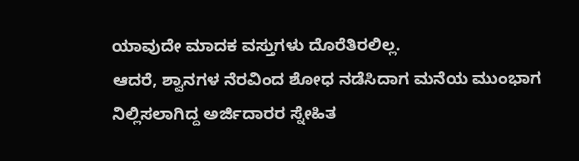ಯಾವುದೇ ಮಾದಕ ವಸ್ತುಗಳು ದೊರೆತಿರಲಿಲ್ಲ.
ಆದರೆ, ಶ್ವಾನಗಳ ನೆರವಿಂದ ಶೋಧ ನಡೆಸಿದಾಗ ಮನೆಯ ಮುಂಭಾಗ ನಿಲ್ಲಿಸಲಾಗಿದ್ದ ಅರ್ಜಿದಾರರ ಸ್ನೇಹಿತ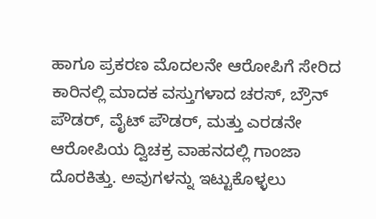ಹಾಗೂ ಪ್ರಕರಣ ಮೊದಲನೇ ಆರೋಪಿಗೆ ಸೇರಿದ ಕಾರಿನಲ್ಲಿ ಮಾದಕ ವಸ್ತುಗಳಾದ ಚರಸ್, ಬ್ರೌನ್ ಪೌಡರ್, ವೈಟ್ ಪೌಡರ್, ಮತ್ತು ಎರಡನೇ ಆರೋಪಿಯ ದ್ವಿಚಕ್ರ ವಾಹನದಲ್ಲಿ ಗಾಂಜಾ ದೊರಕಿತ್ತು. ಅವುಗಳನ್ನು ಇಟ್ಟುಕೊಳ್ಳಲು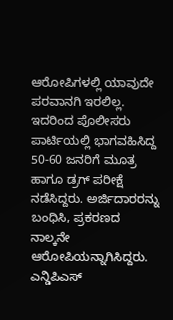ಆರೋಪಿಗಳಲ್ಲಿ ಯಾವುದೇ ಪರವಾನಗಿ ಇರಲಿಲ್ಲ.
ಇದರಿಂದ ಪೊಲೀಸರು ಪಾರ್ಟಿಯಲ್ಲಿ ಭಾಗವಹಿಸಿದ್ದ 50-60 ಜನರಿಗೆ ಮೂತ್ರ ಹಾಗೂ ಡ್ರಗ್ ಪರೀಕ್ಷೆ ನಡೆಸಿದ್ದರು. ಅರ್ಜಿದಾರರನ್ನು ಬಂಧಿಸಿ, ಪ್ರಕರಣದ ನಾಲ್ಕನೇ ಆರೋಪಿಯನ್ನಾಗಿಸಿದ್ದರು. ಎನ್ಡಿಪಿಎಸ್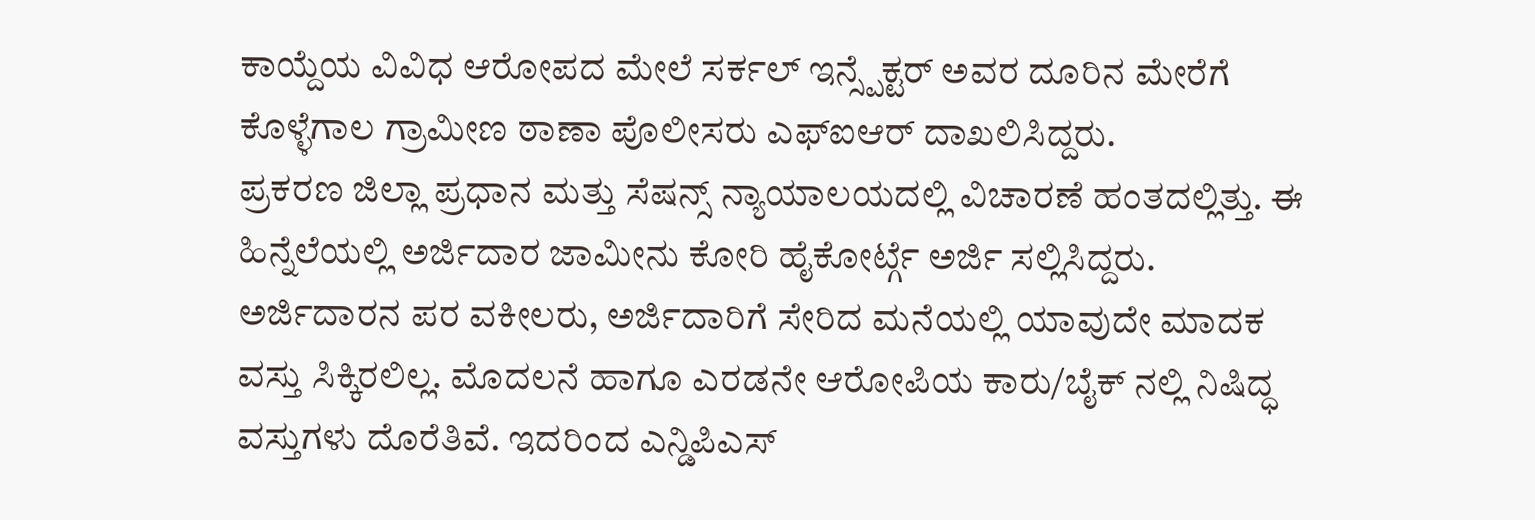ಕಾಯ್ದೆಯ ವಿವಿಧ ಆರೋಪದ ಮೇಲೆ ಸರ್ಕಲ್ ಇನ್ಸ್ಪೆಕ್ಟರ್ ಅವರ ದೂರಿನ ಮೇರೆಗೆ ಕೊಳ್ಳೆಗಾಲ ಗ್ರಾಮೀಣ ಠಾಣಾ ಪೊಲೀಸರು ಎಫ್ಐಆರ್ ದಾಖಲಿಸಿದ್ದರು.
ಪ್ರಕರಣ ಜಿಲ್ಲಾ ಪ್ರಧಾನ ಮತ್ತು ಸೆಷನ್ಸ್ ನ್ಯಾಯಾಲಯದಲ್ಲಿ ವಿಚಾರಣೆ ಹಂತದಲ್ಲಿತ್ತು. ಈ ಹಿನ್ನೆಲೆಯಲ್ಲಿ ಅರ್ಜಿದಾರ ಜಾಮೀನು ಕೋರಿ ಹೈಕೋರ್ಟ್ಗೆ ಅರ್ಜಿ ಸಲ್ಲಿಸಿದ್ದರು.
ಅರ್ಜಿದಾರನ ಪರ ವಕೀಲರು, ಅರ್ಜಿದಾರಿಗೆ ಸೇರಿದ ಮನೆಯಲ್ಲಿ ಯಾವುದೇ ಮಾದಕ ವಸ್ತು ಸಿಕ್ಕಿರಲಿಲ್ಲ. ಮೊದಲನೆ ಹಾಗೂ ಎರಡನೇ ಆರೋಪಿಯ ಕಾರು/ಬೈಕ್ ನಲ್ಲಿ ನಿಷಿದ್ಧ ವಸ್ತುಗಳು ದೊರೆತಿವೆ. ಇದರಿಂದ ಎನ್ಡಿಪಿಎಸ್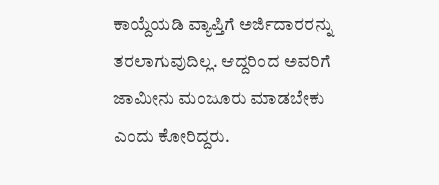ಕಾಯ್ದೆಯಡಿ ವ್ಯಾಪ್ತಿಗೆ ಅರ್ಜಿದಾರರನ್ನು ತರಲಾಗುವುದಿಲ್ಲ. ಆದ್ದರಿಂದ ಅವರಿಗೆ ಜಾಮೀನು ಮಂಜೂರು ಮಾಡಬೇಕು ಎಂದು ಕೋರಿದ್ದರು.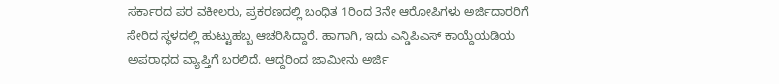ಸರ್ಕಾರದ ಪರ ವಕೀಲರು, ಪ್ರಕರಣದಲ್ಲಿ ಬಂಧಿತ 1ರಿಂದ 3ನೇ ಆರೋಪಿಗಳು ಅರ್ಜಿದಾರರಿಗೆ ಸೇರಿದ ಸ್ಥಳದಲ್ಲಿ ಹುಟ್ಟುಹಬ್ಬ ಆಚರಿಸಿದ್ದಾರೆ. ಹಾಗಾಗಿ, ಇದು ಎನ್ಡಿಪಿಎಸ್ ಕಾಯ್ದೆಯಡಿಯ ಅಪರಾಧದ ವ್ಯಾಪ್ತಿಗೆ ಬರಲಿದೆ. ಆದ್ದರಿಂದ ಜಾಮೀನು ಅರ್ಜಿ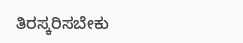ತಿರಸ್ಕರಿಸಬೇಕು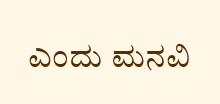ಎಂದು ಮನವಿ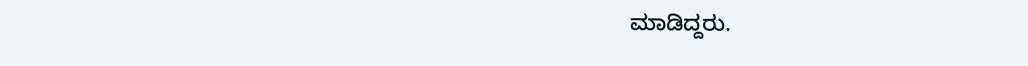ಮಾಡಿದ್ದರು.